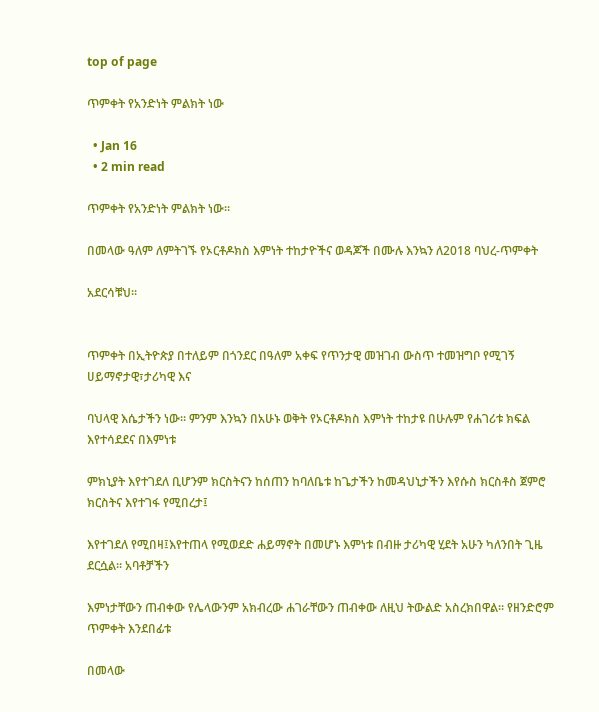top of page

ጥምቀት የአንድነት ምልክት ነው

  • Jan 16
  • 2 min read

ጥምቀት የአንድነት ምልክት ነው።

በመላው ዓለም ለምትገኙ የኦርቶዶክስ እምነት ተከታዮችና ወዳጆች በሙሉ እንኳን ለ2018 ባህረ-ጥምቀት

አደርሳቹህ።


ጥምቀት በኢትዮጵያ በተለይም በጎንደር በዓለም አቀፍ የጥንታዊ መዝገብ ውስጥ ተመዝግቦ የሚገኝ ሀይማኖታዊ፣ታሪካዊ እና

ባህላዊ እሴታችን ነው። ምንም እንኳን በአሁኑ ወቅት የኦርቶዶክስ እምነት ተከታዩ በሁሉም የሐገሪቱ ክፍል እየተሳደደና በእምነቱ

ምክኒያት እየተገደለ ቢሆንም ክርስትናን ከሰጠን ከባለቤቱ ከጌታችን ከመዳህኒታችን እየሱስ ክርስቶስ ጀምሮ ክርስትና እየተገፋ የሚበረታ፤

እየተገደለ የሚበዛ፤እየተጠላ የሚወደድ ሐይማኖት በመሆኑ እምነቱ በብዙ ታሪካዊ ሂደት አሁን ካለንበት ጊዜ ደርሷል። አባቶቻችን

እምነታቸውን ጠብቀው የሌላውንም አክብረው ሐገራቸውን ጠብቀው ለዚህ ትውልድ አስረክበዋል። የዘንድሮም ጥምቀት እንደበፊቱ

በመላው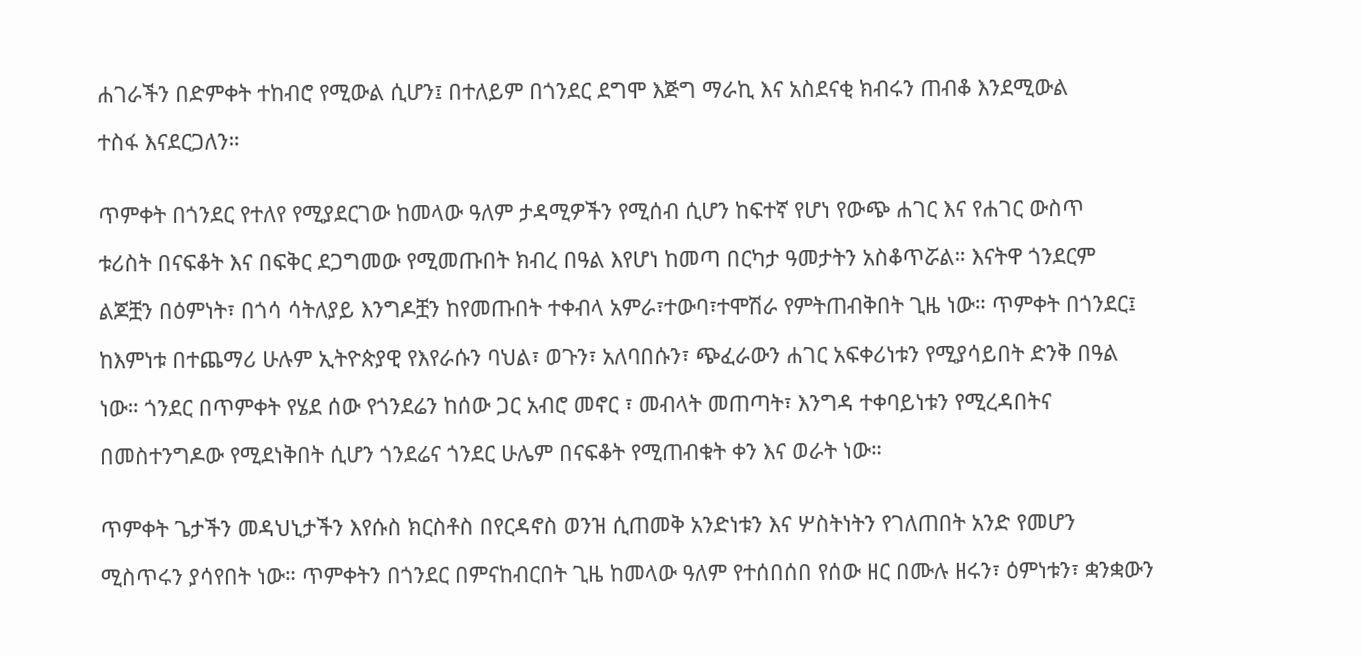ሐገራችን በድምቀት ተከብሮ የሚውል ሲሆን፤ በተለይም በጎንደር ደግሞ እጅግ ማራኪ እና አስደናቂ ክብሩን ጠብቆ እንደሚውል

ተስፋ እናደርጋለን።


ጥምቀት በጎንደር የተለየ የሚያደርገው ከመላው ዓለም ታዳሚዎችን የሚሰብ ሲሆን ከፍተኛ የሆነ የውጭ ሐገር እና የሐገር ውስጥ

ቱሪስት በናፍቆት እና በፍቅር ደጋግመው የሚመጡበት ክብረ በዓል እየሆነ ከመጣ በርካታ ዓመታትን አስቆጥሯል። እናትዋ ጎንደርም

ልጆቿን በዕምነት፣ በጎሳ ሳትለያይ እንግዶቿን ከየመጡበት ተቀብላ አምራ፣ተውባ፣ተሞሽራ የምትጠብቅበት ጊዜ ነው። ጥምቀት በጎንደር፤

ከእምነቱ በተጨማሪ ሁሉም ኢትዮጵያዊ የእየራሱን ባህል፣ ወጉን፣ አለባበሱን፣ ጭፈራውን ሐገር አፍቀሪነቱን የሚያሳይበት ድንቅ በዓል

ነው። ጎንደር በጥምቀት የሄደ ሰው የጎንደሬን ከሰው ጋር አብሮ መኖር ፣ መብላት መጠጣት፣ እንግዳ ተቀባይነቱን የሚረዳበትና

በመስተንግዶው የሚደነቅበት ሲሆን ጎንደሬና ጎንደር ሁሌም በናፍቆት የሚጠብቁት ቀን እና ወራት ነው።


ጥምቀት ጌታችን መዳህኒታችን እየሱስ ክርስቶስ በየርዳኖስ ወንዝ ሲጠመቅ አንድነቱን እና ሦስትነትን የገለጠበት አንድ የመሆን

ሚስጥሩን ያሳየበት ነው። ጥምቀትን በጎንደር በምናከብርበት ጊዜ ከመላው ዓለም የተሰበሰበ የሰው ዘር በሙሉ ዘሩን፣ ዕምነቱን፣ ቋንቋውን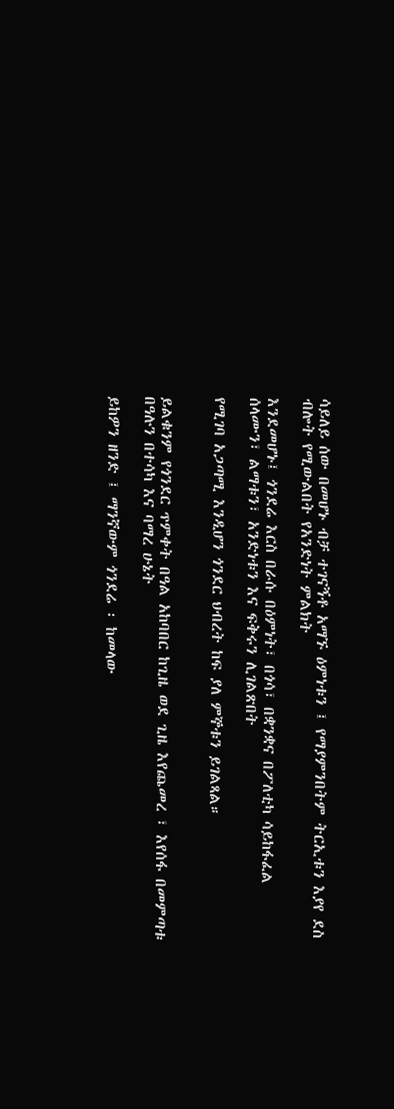ሳይለይ ሰው በመሆኑ ብቻ ተገናኝቶ አማኙ ዕምነቱን ፤ የማያምንበትም ትርኢቱን እያየ ደስ ብሎት የሚውልበት የአንድነት ምልክት

እንደመሆኑ፤ ጎንደሬ እርስ በራሱ በዕምነት፣ በጎሳ፣ በቋንቋና በፖለቲካ ሳይከፋፈል ሰላሙን፣ ልማቱን፣ አንድነቱን እና ፍቅሩን ሊገልጽበት

የሚገባ አጋጣሚ እንዲሆን ጎንደር ህብረት ከፍ ያለ ምኞቱን ይገልጻል።


ይልቁንም የጎንደር ጥምቀት በዓል አከባበር ከጊዜ ወደ ጊዜ እየጨመረ ፣ እየሰፋ በመምጣቱ በዓሉን በተሳካ እና ባማረ ሁኔት

ይከዎን ዘንድ ፤ ማንኛውም ጎንደሬ ፡ ከመላው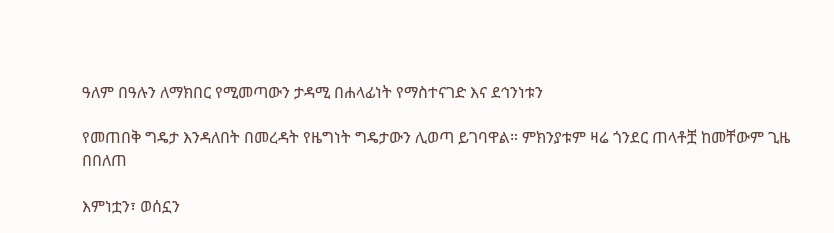ዓለም በዓሉን ለማክበር የሚመጣውን ታዳሚ በሐላፊነት የማስተናገድ እና ደኅንነቱን

የመጠበቅ ግዴታ እንዳለበት በመረዳት የዜግነት ግዴታውን ሊወጣ ይገባዋል። ምክንያቱም ዛሬ ጎንደር ጠላቶቿ ከመቸውም ጊዜ በበለጠ

እምነቷን፣ ወሰኗን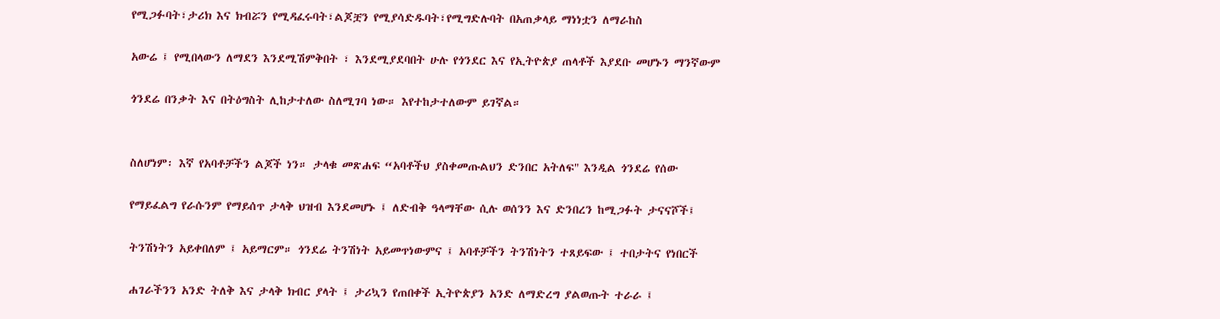የሚጋፉባት፣ታሪክ እና ክብሯን የሚዳፈሩባት፣ልጆቿን የሚያሳድዱባት፣የሚግድሉባት በአጠቃላይ ማነነቷን ለማራከስ

አውሬ ፤ የሚበላውን ለማደን እንደሚሽምቅበት ፣ እንደሚያደባበት ሁሉ የጎንደር እና የኢትዮጵያ ጠላቶች እያደቡ መሆኑን ማንኛውም

ጎንደሬ በንቃት እና በትዕግስት ሊከታተለው ስለሚገባ ነው። እየተከታተለውም ይገኛል።


ስለሆነም፡ እኛ የአባቶቻችን ልጆች ነን። ታላቁ መጽሐፍ “አባቶችህ ያስቀመጡልህን ድንበር አትለፍ" እንዲል ጎንደሬ የሰው

የማይፈልግ የራሱንም የማይሰጥ ታላቅ ህዝብ እንደመሆኑ ፤ ለድብቅ ዓላማቸው ሲሉ ወሰንን እና ድንበረን ከሚጋፉት ታናናሾች፤

ትንሽነትን አይቀበለም ፤ አይማርም። ጎንደሬ ትንሽነት አይመጥነውምና ፤ አባቶቻችን ትንሽነትን ተጸይፍው ፤ ተበታትና የነበርች

ሐገራችንን አንድ ትለቅ እና ታላቅ ክብር ያላት ፤ ታሪኳን የጠበቀች ኢትዮጵያን አንድ ለማድረግ ያልወጡት ተራራ ፤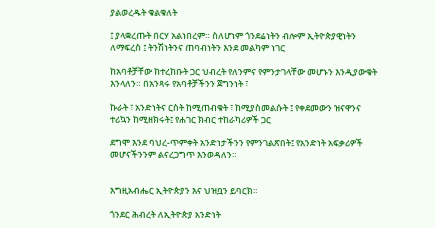ያልወረዱት ቁልቁለት

፤ ያላቋረጡት በርሃ አልነበረም። ስለሆነም ጎንደሬነትን ብሎም ኢትዮጵያዊነትን ለማፍረስ ፤ ትንሽነትንና ጠባብነትን እንደ መልካም ነገር

ከአባቶቻቸው ከተረከቡት ጋር ህብረት የለንምና የምንታገላቸው መሆኑን እንዲያውቁት እንላለን። በአንጻሩ የአባቶቻችንን ጀግንነት ፣

ኩራት ፣ አንድነትና ርስት ከሚጠብቁት ፣ ከሚያስመልሱት ፤ የቀደመውን ዝናዋንና ተሪኳን ከሚዘክሩት፤ የሐገር ክብር ተከራካሪዎች ጋር

ደግሞ እንደ ባህረ-ጥምቀት አንድነታችንን የምንገልጽበት፤ የአንድነት አፍቃሪዎች መሆናችንንም ልናረጋግጥ እንወዳለን።


እግዚአብሔር ኢትዮጵያን እና ህዝቧን ይባርክ።

ጎንደር ሕብረት ለኢትዮጵያ አንድነት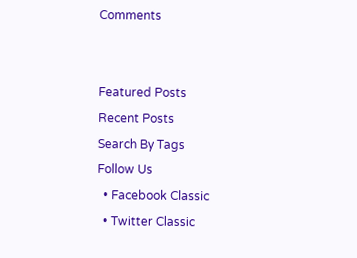Comments


Featured Posts
Recent Posts
Search By Tags
Follow Us
  • Facebook Classic
  • Twitter Classic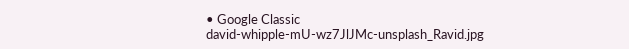• Google Classic
david-whipple-mU-wz7JlJMc-unsplash_Ravid.jpg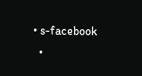• s-facebook
  •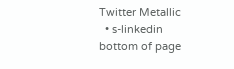Twitter Metallic
  • s-linkedin
bottom of page